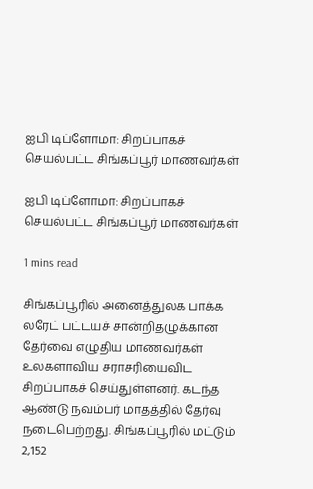ஐபி டிப்ளோமா: சிறப்பாகச் செயல்பட்ட சிங்கப்பூர் மாணவர்கள்

ஐபி டிப்ளோமா: சிறப்பாகச் செயல்பட்ட சிங்கப்பூர் மாணவர்கள்

1 mins read

சிங்கப்பூரில் அனைத்துலக பாக்க லரேட் பட்டயச் சான்றிதழுக்கான தேர்வை எழுதிய மாணவர்கள் உலகளாவிய சராசரியைவிட சிறப்பாகச் செய்துள்ளனர். கடந்த ஆண்டு நவம்பர் மாதத்தில் தேர்வு நடைபெற்றது. சிங்கப்பூரில் மட்டும் 2,152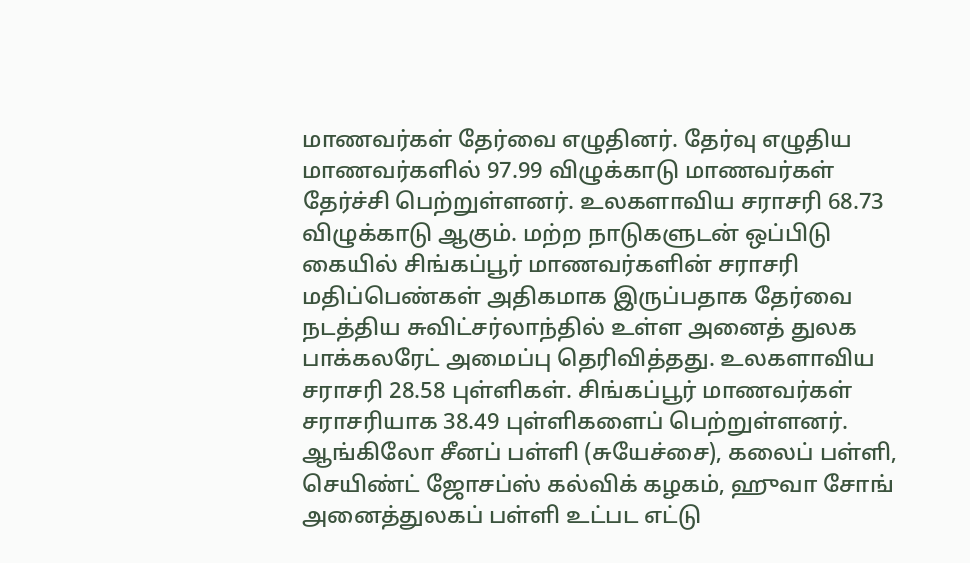மாணவர்கள் தேர்வை எழுதினர். தேர்வு எழுதிய மாணவர்களில் 97.99 விழுக்காடு மாணவர்கள் தேர்ச்சி பெற்றுள்ளனர். உலகளாவிய சராசரி 68.73 விழுக்காடு ஆகும். மற்ற நாடுகளுடன் ஒப்பிடு கையில் சிங்கப்பூர் மாணவர்களின் சராசரி மதிப்பெண்கள் அதிகமாக இருப்பதாக தேர்வை நடத்திய சுவிட்சர்லாந்தில் உள்ள அனைத் துலக பாக்கலரேட் அமைப்பு தெரிவித்தது. உலகளாவிய சராசரி 28.58 புள்ளிகள். சிங்கப்பூர் மாணவர்கள் சராசரியாக 38.49 புள்ளிகளைப் பெற்றுள்ளனர். ஆங்கிலோ சீனப் பள்ளி (சுயேச்சை), கலைப் பள்ளி, செயிண்ட் ஜோசப்ஸ் கல்விக் கழகம், ஹுவா சோங் அனைத்துலகப் பள்ளி உட்பட எட்டு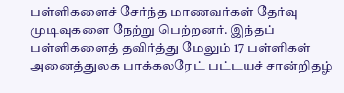பள்ளிகளைச் சேர்ந்த மாணவர்கள் தேர்வு முடிவுகளை நேற்று பெற்றனர். இந்தப் பள்ளிகளைத் தவிர்த்து மேலும் 17 பள்ளிகள் அனைத்துலக பாக்கலரேட் பட்டயச் சான்றிதழ்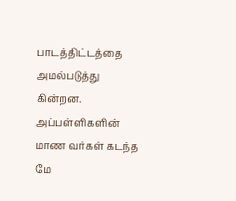பாடத்திட்டத்தை அமல்படுத்து கின்றன. அப்பள்ளிகளின் மாண வர்கள் கடந்த மே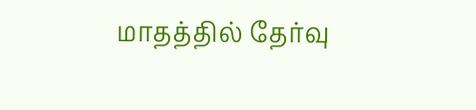மாதத்தில் தேர்வு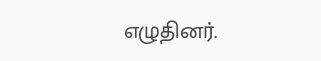எழுதினர்.